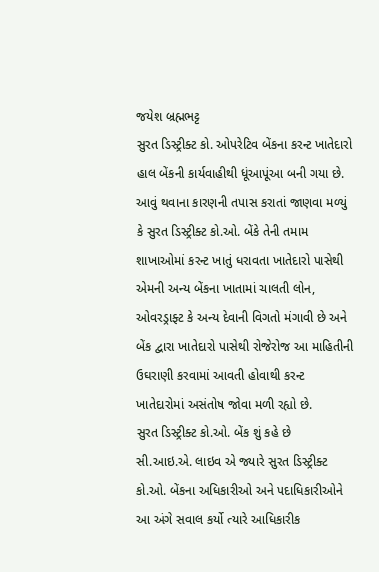જયેશ બ્રહ્મભટ્ટ
સુરત ડિસ્ટ્રીક્ટ કો. ઓપરેટિવ બેંકના કરન્ટ ખાતેદારો હાલ બેંકની કાર્યવાહીથી ધૂંઆપૂંઆ બની ગયા છે. આવું થવાના કારણની તપાસ કરાતાં જાણવા મળ્યું કે સુરત ડિસ્ટ્રીક્ટ કો.ઓ. બેંકે તેની તમામ શાખાઓમાં કરન્ટ ખાતું ધરાવતા ખાતેદારો પાસેથી એમની અન્ય બેંકના ખાતામાં ચાલતી લોન, ઓવરડ્રાફ્ટ કે અન્ય દેવાની વિગતો મંગાવી છે અને બેંક દ્વારા ખાતેદારો પાસેથી રોજેરોજ આ માહિતીની ઉઘરાણી કરવામાં આવતી હોવાથી કરન્ટ ખાતેદારોમાં અસંતોષ જોવા મળી રહ્યો છે.
સુરત ડિસ્ટ્રીક્ટ કો.ઓ. બેંક શું કહે છે
સી.આઇ.એ. લાઇવ એ જ્યારે સુરત ડિસ્ટ્રીક્ટ કો.ઓ. બેંકના અધિકારીઓ અને પદાધિકારીઓને આ અંગે સવાલ કર્યો ત્યારે આધિકારીક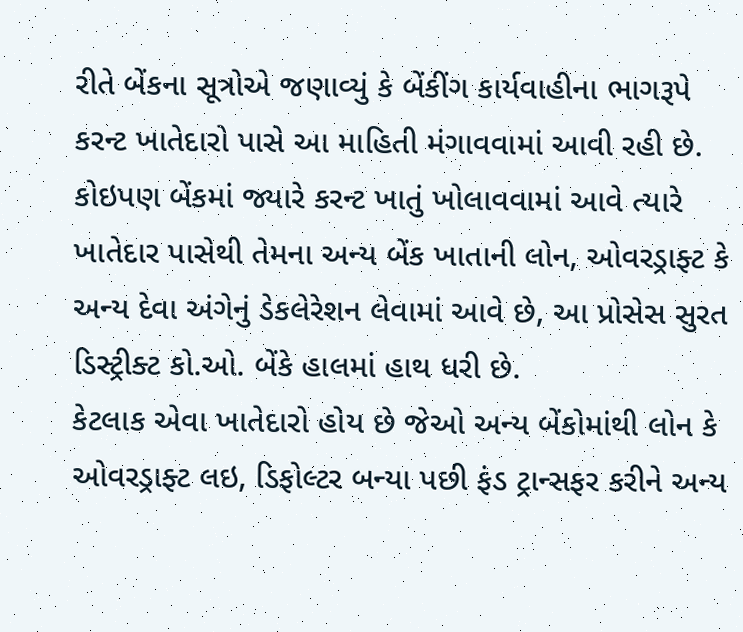રીતે બેંકના સૂત્રોએ જણાવ્યું કે બેંકીંગ કાર્યવાહીના ભાગરૂપે કરન્ટ ખાતેદારો પાસે આ માહિતી મંગાવવામાં આવી રહી છે. કોઇપણ બેંકમાં જ્યારે કરન્ટ ખાતું ખોલાવવામાં આવે ત્યારે ખાતેદાર પાસેથી તેમના અન્ય બેંક ખાતાની લોન, ઓવરડ્રાફ્ટ કે અન્ય દેવા અંગેનું ડેકલેરેશન લેવામાં આવે છે, આ પ્રોસેસ સુરત ડિસ્ટ્રીક્ટ કો.ઓ. બેંકે હાલમાં હાથ ધરી છે.
કેટલાક એવા ખાતેદારો હોય છે જેઓ અન્ય બેંકોમાંથી લોન કે ઓવરડ્રાફ્ટ લઇ, ડિફોલ્ટર બન્યા પછી ફંડ ટ્રાન્સફર કરીને અન્ય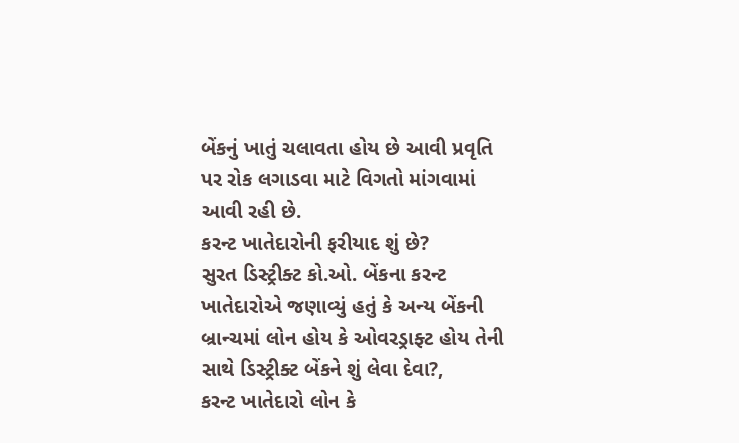બેંકનું ખાતું ચલાવતા હોય છે આવી પ્રવૃતિ પર રોક લગાડવા માટે વિગતો માંગવામાં આવી રહી છે.
કરન્ટ ખાતેદારોની ફરીયાદ શું છે?
સુરત ડિસ્ટ્રીક્ટ કો.ઓ. બેંકના કરન્ટ ખાતેદારોએ જણાવ્યું હતું કે અન્ય બેંકની બ્રાન્ચમાં લોન હોય કે ઓવરડ્રાફ્ટ હોય તેની સાથે ડિસ્ટ્રીક્ટ બેંકને શું લેવા દેવા?,
કરન્ટ ખાતેદારો લોન કે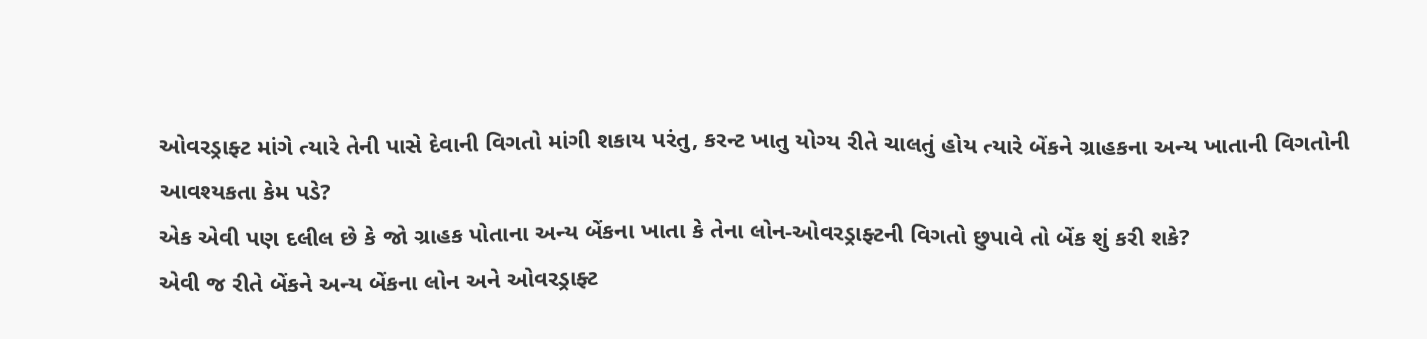ઓવરડ્રાફ્ટ માંગે ત્યારે તેની પાસે દેવાની વિગતો માંગી શકાય પરંતુ, કરન્ટ ખાતુ યોગ્ય રીતે ચાલતું હોય ત્યારે બેંકને ગ્રાહકના અન્ય ખાતાની વિગતોની આવશ્યકતા કેમ પડે?
એક એવી પણ દલીલ છે કે જો ગ્રાહક પોતાના અન્ય બેંકના ખાતા કે તેના લોન-ઓવરડ્રાફ્ટની વિગતો છુપાવે તો બેંક શું કરી શકે?
એવી જ રીતે બેંકને અન્ય બેંકના લોન અને ઓવરડ્રાફ્ટ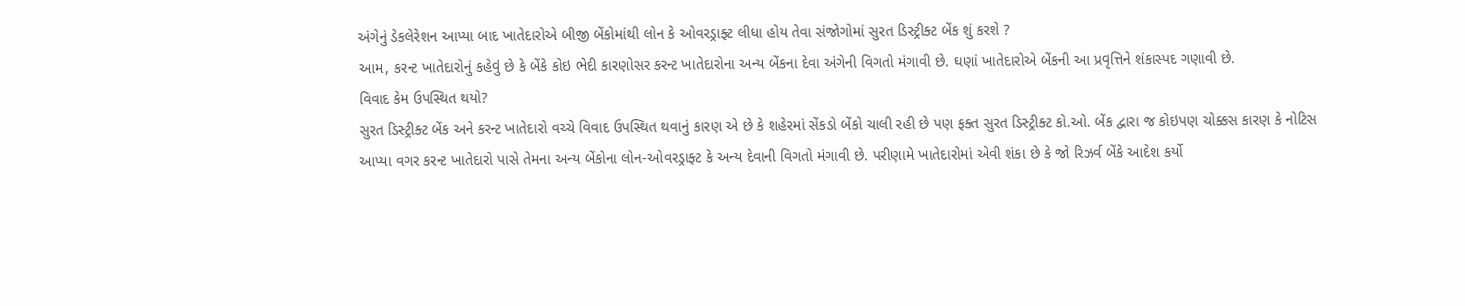અંગેનું ડેકલેરેશન આપ્યા બાદ ખાતેદારોએ બીજી બેંકોમાંથી લોન કે ઓવરડ્રાફ્ટ લીધા હોય તેવા સંજોગોમાં સુરત ડિસ્ટ્રીક્ટ બેંક શું કરશે ?
આમ, કરન્ટ ખાતેદારોનું કહેવું છે કે બેંકે કોઇ ભેદી કારણોસર કરન્ટ ખાતેદારોના અન્ય બેંકના દેવા અંગેની વિગતો મંગાવી છે. ઘણાં ખાતેદારોએ બેંકની આ પ્રવૃત્તિને શંકાસ્પદ ગણાવી છે.
વિવાદ કેમ ઉપસ્થિત થયો?
સુરત ડિસ્ટ્રીક્ટ બેંક અને કરન્ટ ખાતેદારો વચ્ચે વિવાદ ઉપસ્થિત થવાનું કારણ એ છે કે શહેરમાં સેંકડો બેંકો ચાલી રહી છે પણ ફક્ત સુરત ડિસ્ટ્રીક્ટ કો.ઓ. બેંક દ્વારા જ કોઇપણ ચોક્કસ કારણ કે નોટિસ આપ્યા વગર કરન્ટ ખાતેદારો પાસે તેમના અન્ય બેંકોના લોન-ઓવરડ્રાફ્ટ કે અન્ય દેવાની વિગતો મંગાવી છે. પરીણામે ખાતેદારોમાં એવી શંકા છે કે જો રિઝર્વ બેંકે આદેશ કર્યો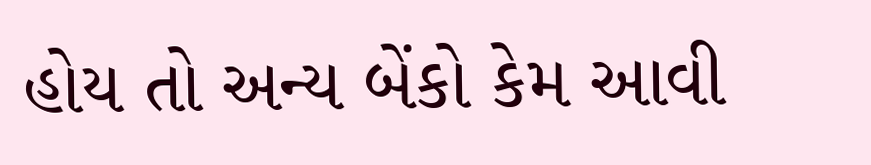હોય તો અન્ય બેંકો કેમ આવી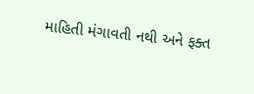માહિતી મંગાવતી નથી અને ફક્ત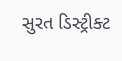સુરત ડિસ્ટ્રીક્ટ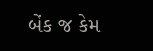બેંક જ કેમ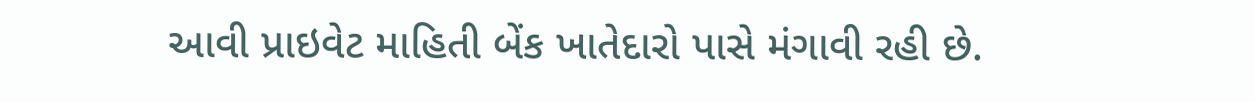આવી પ્રાઇવેટ માહિતી બેંક ખાતેદારો પાસે મંગાવી રહી છે.